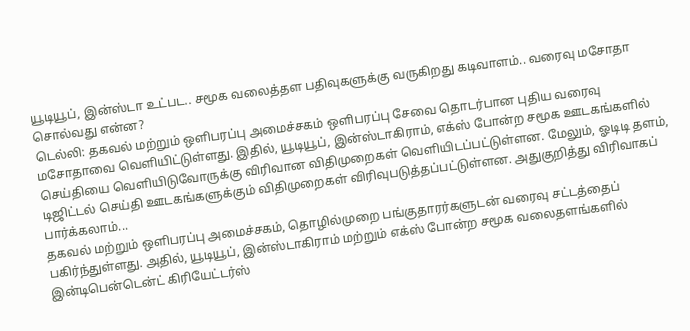யூடியூப், இன்ஸ்டா உட்பட.. சமூக வலைத்தள பதிவுகளுக்கு வருகிறது கடிவாளம்.. வரைவு மசோதா சொல்வது என்ன?
டெல்லி: தகவல் மற்றும் ஒளிபரப்பு அமைச்சகம் ஒளிபரப்பு சேவை தொடர்பான புதிய வரைவு மசோதாவை வெளியிட்டுள்ளது. இதில், யூடியூப், இன்ஸ்டாகிராம், எக்ஸ் போன்ற சமூக ஊடகங்களில் செய்தியை வெளியிடுவோருக்கு விரிவான விதிமுறைகள் வெளியிடப்பட்டுள்ளன. மேலும், ஓடிடி தளம், டிஜிட்டல் செய்தி ஊடகங்களுக்கும் விதிமுறைகள் விரிவுபடுத்தப்பட்டுள்ளன. அதுகுறித்து விரிவாகப் பார்க்கலாம்...
தகவல் மற்றும் ஒளிபரப்பு அமைச்சகம், தொழில்முறை பங்குதாரர்களுடன் வரைவு சட்டத்தைப் பகிர்ந்துள்ளது. அதில், யூடியூப், இன்ஸ்டாகிராம் மற்றும் எக்ஸ் போன்ற சமூக வலைதளங்களில் இன்டிபென்டென்ட் கிரியேட்டர்ஸ்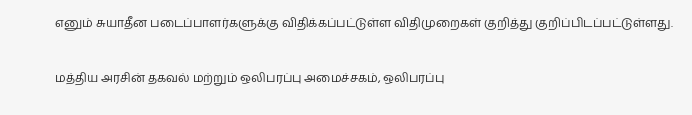எனும் சுயாதீன படைப்பாளர்களுக்கு விதிக்கப்பட்டுள்ள விதிமுறைகள் குறித்து குறிப்பிடப்பட்டுள்ளது.

மத்திய அரசின் தகவல் மற்றும் ஒலிபரப்பு அமைச்சகம், ஒலிபரப்பு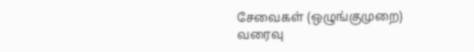சேவைகள் (ஒழுங்குமுறை) வரைவு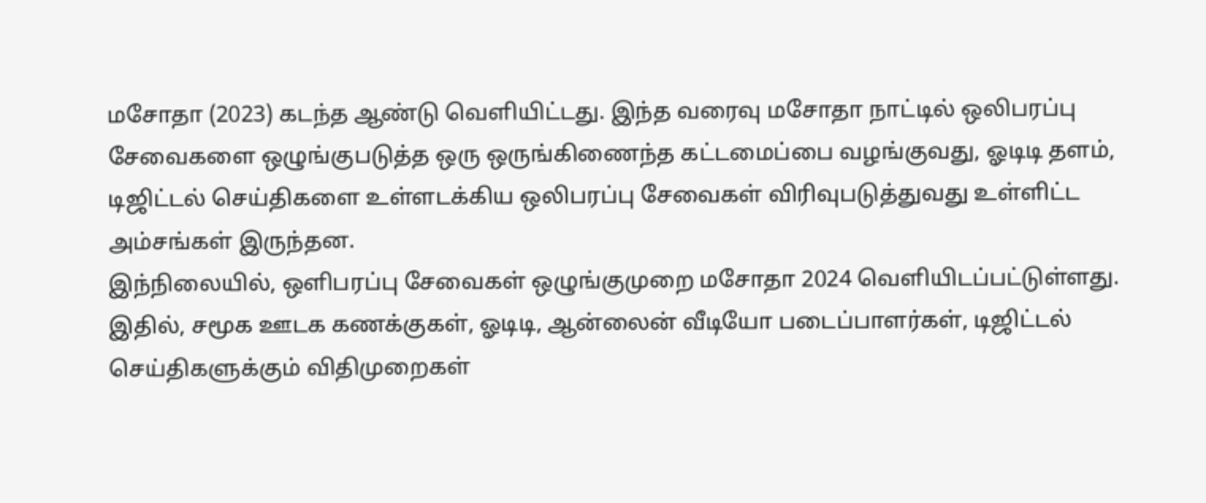மசோதா (2023) கடந்த ஆண்டு வெளியிட்டது. இந்த வரைவு மசோதா நாட்டில் ஒலிபரப்பு சேவைகளை ஒழுங்குபடுத்த ஒரு ஒருங்கிணைந்த கட்டமைப்பை வழங்குவது, ஓடிடி தளம், டிஜிட்டல் செய்திகளை உள்ளடக்கிய ஒலிபரப்பு சேவைகள் விரிவுபடுத்துவது உள்ளிட்ட அம்சங்கள் இருந்தன.
இந்நிலையில், ஒளிபரப்பு சேவைகள் ஒழுங்குமுறை மசோதா 2024 வெளியிடப்பட்டுள்ளது. இதில், சமூக ஊடக கணக்குகள், ஓடிடி, ஆன்லைன் வீடியோ படைப்பாளர்கள், டிஜிட்டல் செய்திகளுக்கும் விதிமுறைகள்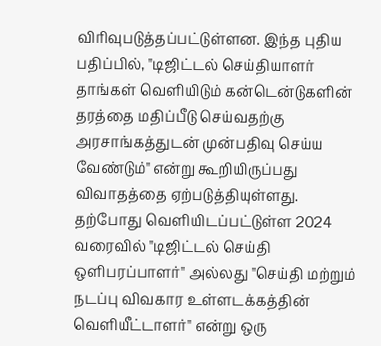விரிவுபடுத்தப்பட்டுள்ளன. இந்த புதிய பதிப்பில், "டிஜிட்டல் செய்தியாளர் தாங்கள் வெளியிடும் கன்டென்டுகளின் தரத்தை மதிப்பீடு செய்வதற்கு அரசாங்கத்துடன் முன்பதிவு செய்ய வேண்டும்" என்று கூறியிருப்பது விவாதத்தை ஏற்படுத்தியுள்ளது.
தற்போது வெளியிடப்பட்டுள்ள 2024 வரைவில் "டிஜிட்டல் செய்தி ஒளிபரப்பாளர்" அல்லது "செய்தி மற்றும் நடப்பு விவகார உள்ளடக்கத்தின் வெளியீட்டாளர்" என்று ஒரு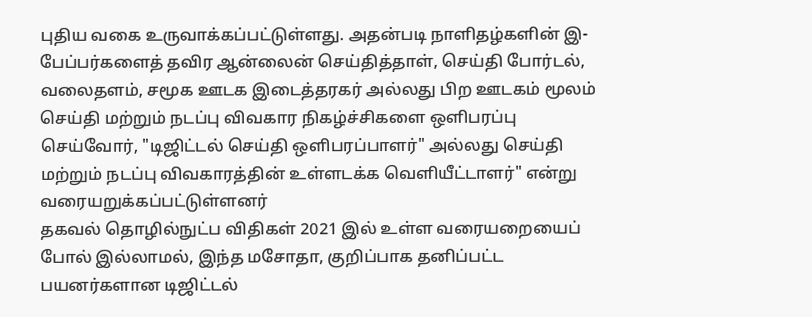புதிய வகை உருவாக்கப்பட்டுள்ளது. அதன்படி நாளிதழ்களின் இ-பேப்பர்களைத் தவிர ஆன்லைன் செய்தித்தாள், செய்தி போர்டல், வலைதளம், சமூக ஊடக இடைத்தரகர் அல்லது பிற ஊடகம் மூலம் செய்தி மற்றும் நடப்பு விவகார நிகழ்ச்சிகளை ஒளிபரப்பு செய்வோர், "டிஜிட்டல் செய்தி ஒளிபரப்பாளர்" அல்லது செய்தி மற்றும் நடப்பு விவகாரத்தின் உள்ளடக்க வெளியீட்டாளர்" என்று வரையறுக்கப்பட்டுள்ளனர்
தகவல் தொழில்நுட்ப விதிகள் 2021 இல் உள்ள வரையறையைப் போல் இல்லாமல், இந்த மசோதா, குறிப்பாக தனிப்பட்ட பயனர்களான டிஜிட்டல்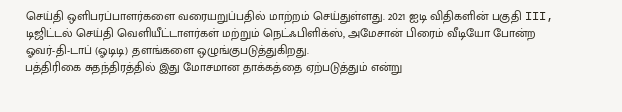செய்தி ஒளிபரப்பாளர்களை வரையறுப்பதில் மாற்றம் செய்துள்ளது. 2021 ஐடி விதிகளின் பகுதி III, டிஜிட்டல் செய்தி வெளியீட்டாளர்கள் மற்றும் நெட்ஃபிளிக்ஸ், அமேசான் பிரைம் வீடியோ போன்ற ஓவர்-தி-டாப் (ஓடிடி) தளங்களை ஒழுங்குபடுத்துகிறது.
பத்திரிகை சுதந்திரத்தில் இது மோசமான தாக்கத்தை ஏற்படுத்தும் என்று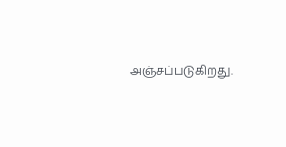அஞ்சப்படுகிறது.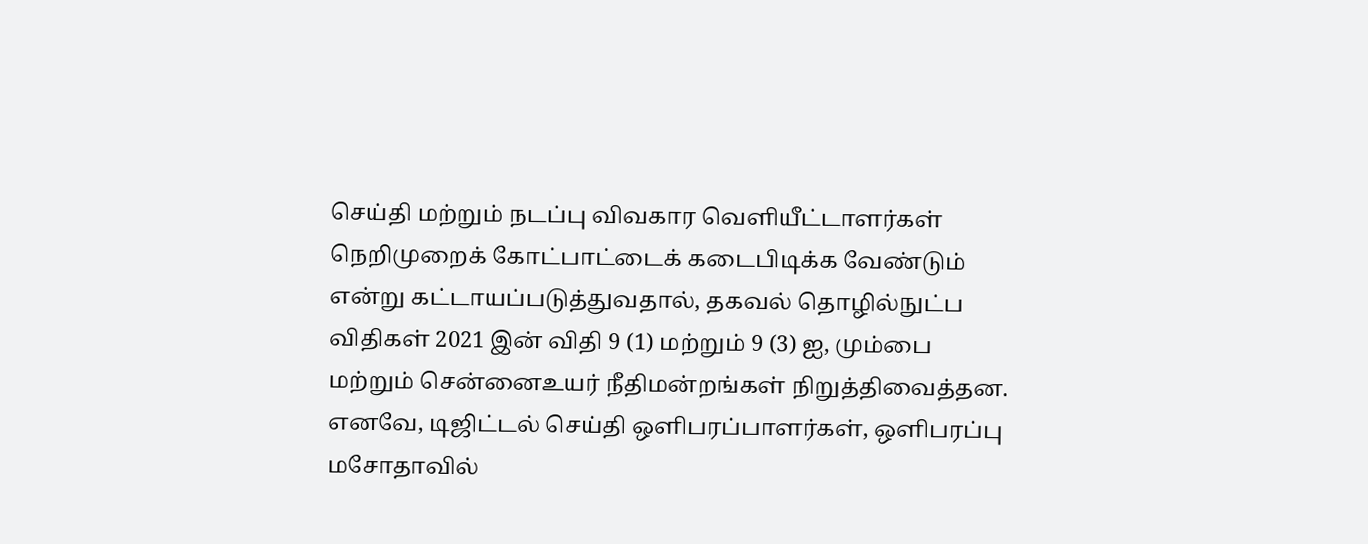செய்தி மற்றும் நடப்பு விவகார வெளியீட்டாளர்கள் நெறிமுறைக் கோட்பாட்டைக் கடைபிடிக்க வேண்டும் என்று கட்டாயப்படுத்துவதால், தகவல் தொழில்நுட்ப விதிகள் 2021 இன் விதி 9 (1) மற்றும் 9 (3) ஐ, மும்பை மற்றும் சென்னைஉயர் நீதிமன்றங்கள் நிறுத்திவைத்தன. எனவே, டிஜிட்டல் செய்தி ஒளிபரப்பாளர்கள், ஒளிபரப்பு மசோதாவில்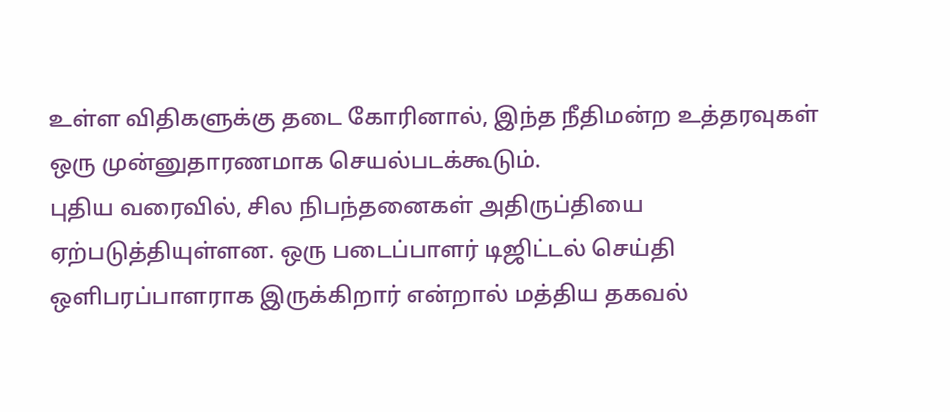உள்ள விதிகளுக்கு தடை கோரினால், இந்த நீதிமன்ற உத்தரவுகள் ஒரு முன்னுதாரணமாக செயல்படக்கூடும்.
புதிய வரைவில், சில நிபந்தனைகள் அதிருப்தியை ஏற்படுத்தியுள்ளன. ஒரு படைப்பாளர் டிஜிட்டல் செய்தி ஒளிபரப்பாளராக இருக்கிறார் என்றால் மத்திய தகவல்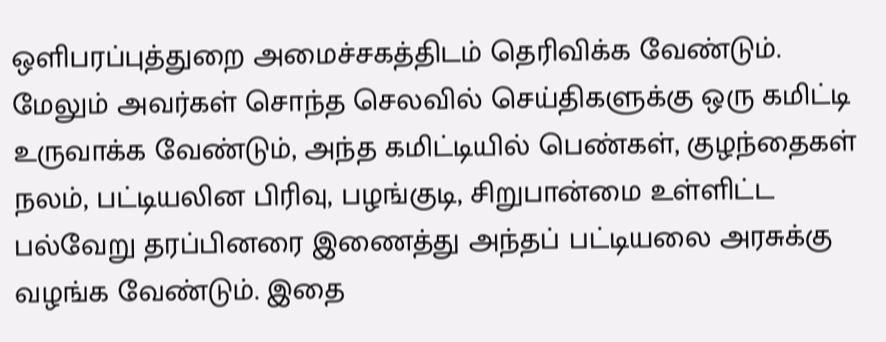ஒளிபரப்புத்துறை அமைச்சகத்திடம் தெரிவிக்க வேண்டும். மேலும் அவர்கள் சொந்த செலவில் செய்திகளுக்கு ஒரு கமிட்டி உருவாக்க வேண்டும், அந்த கமிட்டியில் பெண்கள், குழந்தைகள் நலம், பட்டியலின பிரிவு, பழங்குடி, சிறுபான்மை உள்ளிட்ட பல்வேறு தரப்பினரை இணைத்து அந்தப் பட்டியலை அரசுக்கு வழங்க வேண்டும். இதை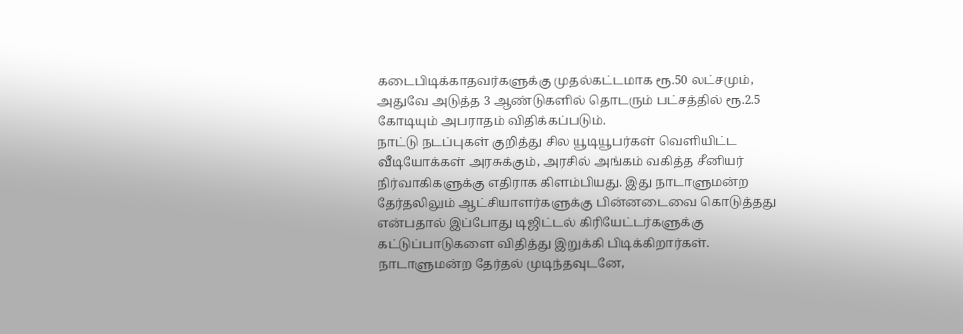கடைபிடிக்காதவர்களுக்கு முதல்கட்டமாக ரூ.50 லட்சமும், அதுவே அடுத்த 3 ஆண்டுகளில் தொடரும் பட்சத்தில் ரூ.2.5 கோடியும் அபராதம் விதிக்கப்படும்.
நாட்டு நடப்புகள் குறித்து சில யூடியூபர்கள் வெளியிட்ட வீடியோக்கள் அரசுக்கும், அரசில் அங்கம் வகித்த சீனியர் நிர்வாகிகளுக்கு எதிராக கிளம்பியது. இது நாடாளுமன்ற தேர்தலிலும் ஆட்சியாளர்களுக்கு பின்னடைவை கொடுத்தது என்பதால் இப்போது டிஜிட்டல் கிரியேட்டர்களுக்கு கட்டுப்பாடுகளை விதித்து இறுக்கி பிடிக்கிறார்கள். நாடாளுமன்ற தேர்தல் முடிந்தவுடனே,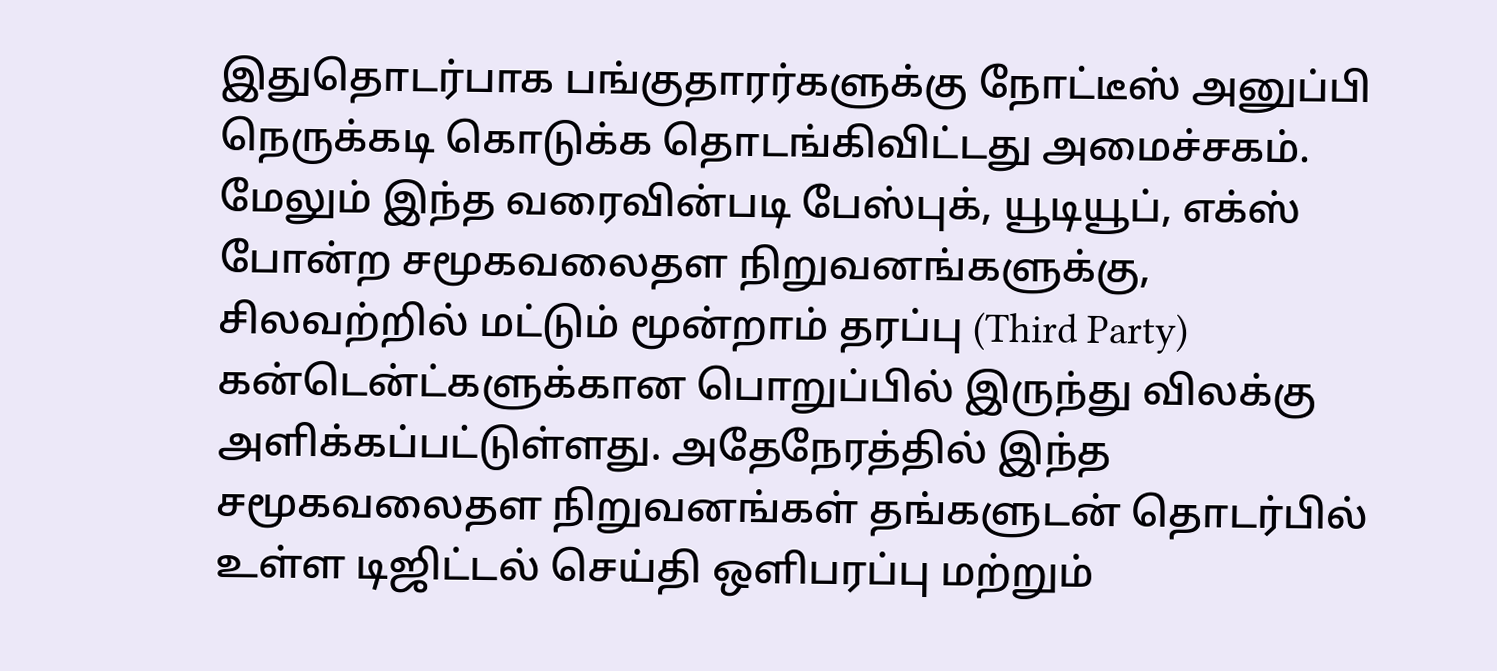இதுதொடர்பாக பங்குதாரர்களுக்கு நோட்டீஸ் அனுப்பி நெருக்கடி கொடுக்க தொடங்கிவிட்டது அமைச்சகம்.
மேலும் இந்த வரைவின்படி பேஸ்புக், யூடியூப், எக்ஸ் போன்ற சமூகவலைதள நிறுவனங்களுக்கு, சிலவற்றில் மட்டும் மூன்றாம் தரப்பு (Third Party) கன்டென்ட்களுக்கான பொறுப்பில் இருந்து விலக்கு அளிக்கப்பட்டுள்ளது. அதேநேரத்தில் இந்த சமூகவலைதள நிறுவனங்கள் தங்களுடன் தொடர்பில் உள்ள டிஜிட்டல் செய்தி ஒளிபரப்பு மற்றும்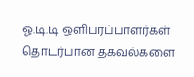ஓ.டி.டி ஒளிபரப்பாளர்கள் தொடர்பான தகவல்களை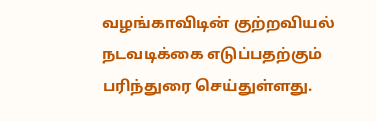வழங்காவிடின் குற்றவியல் நடவடிக்கை எடுப்பதற்கும் பரிந்துரை செய்துள்ளது.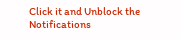Click it and Unblock the Notifications